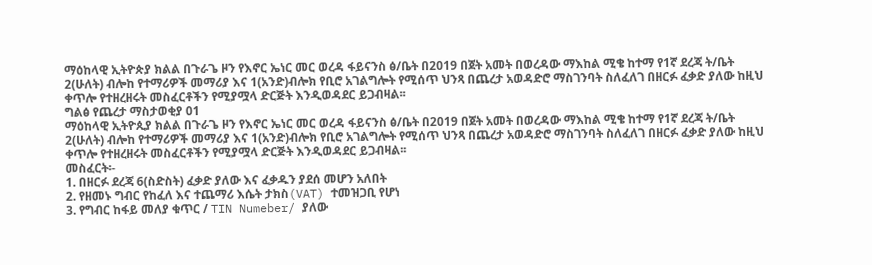ማዕከላዊ ኢትዮጵያ ክልል በጉራጌ ዞን የእኖር ኤነር መር ወረዳ ፋይናንስ ፅ/ቤት በ2019 በጀት አመት በወረዳው ማእከል ሚቄ ከተማ የ1ኛ ደረጃ ት/ቤት 2(ሁለት) ብሎከ የተማሪዎች መማሪያ እና 1(አንድ)ብሎክ የቢሮ አገልግሎት የሚሰጥ ህንጻ በጨረታ አወዳድሮ ማስገንባት ስለፈለገ በዘርፉ ፈቃድ ያለው ከዚህ ቀጥሎ የተዘረዘሩት መስፈርቶችን የሚያሟላ ድርጅት እንዲወዳደር ይጋብዛል፡፡
ግልፅ የጨረታ ማስታወቂያ 01
ማዕከላዊ ኢትዮጲያ ክልል በጉራጌ ዞን የእኖር ኤነር መር ወረዳ ፋይናንስ ፅ/ቤት በ2019 በጀት አመት በወረዳው ማእከል ሚቄ ከተማ የ1ኛ ደረጃ ት/ቤት 2(ሁለት) ብሎከ የተማሪዎች መማሪያ እና 1(አንድ)ብሎክ የቢሮ አገልግሎት የሚሰጥ ህንጻ በጨረታ አወዳድሮ ማስገንባት ስለፈለገ በዘርፉ ፈቃድ ያለው ከዚህ ቀጥሎ የተዘረዘሩት መስፈርቶችን የሚያሟላ ድርጅት እንዲወዳደር ይጋብዛል፡፡
መስፈርት፡-
1. በዘርፉ ደረጃ 6(ስድስት) ፈቃድ ያለው እና ፈቃዱን ያደሰ መሆን አለበት
2. የዘመኑ ግብር የከፈለ እና ተጨማሪ እሴት ታክስ(VAT) ተመዝጋቢ የሆነ
3. የግብር ከፋይ መለያ ቁጥር / TIN Numeber/ ያለው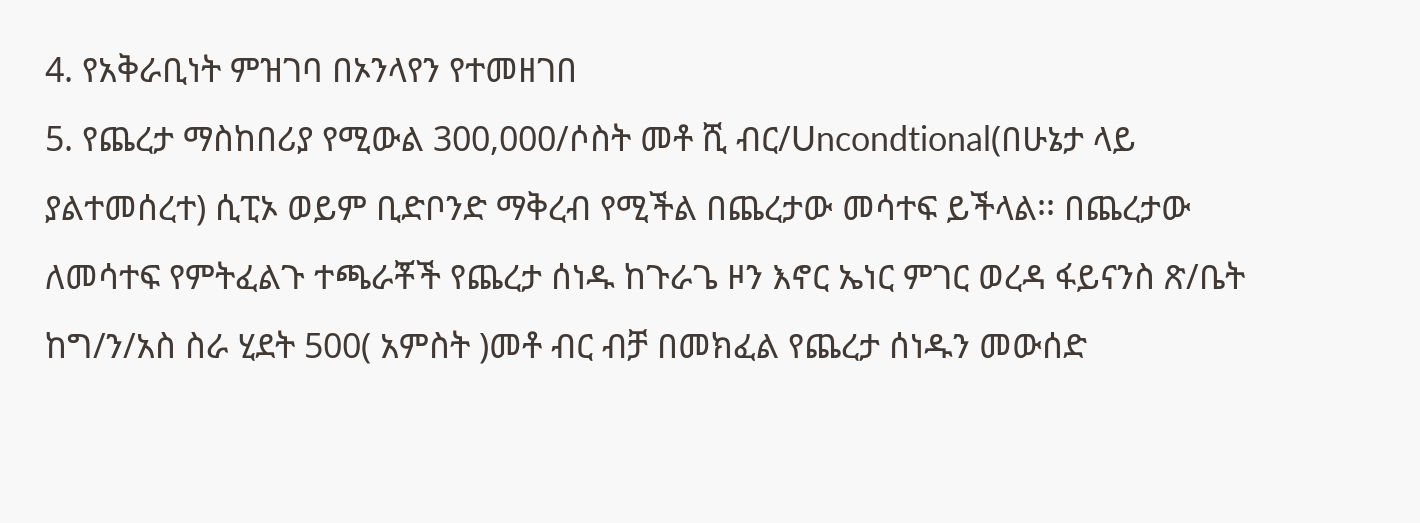4. የአቅራቢነት ምዝገባ በኦንላየን የተመዘገበ
5. የጨረታ ማስከበሪያ የሚውል 300,000/ሶስት መቶ ሺ ብር/Uncondtional(በሁኔታ ላይ ያልተመሰረተ) ሲፒኦ ወይም ቢድቦንድ ማቅረብ የሚችል በጨረታው መሳተፍ ይችላል፡፡ በጨረታው ለመሳተፍ የምትፈልጉ ተጫራቾች የጨረታ ሰነዱ ከጉራጌ ዞን እኖር ኤነር ምገር ወረዳ ፋይናንስ ጽ/ቤት ከግ/ን/አስ ስራ ሂደት 500( አምስት )መቶ ብር ብቻ በመክፈል የጨረታ ሰነዱን መውሰድ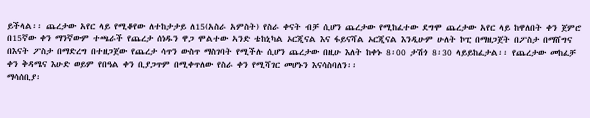ይችላል፡፡ ጨረታው አየር ላይ የሚቆየው ለተከታታይ ለ15(አስራ አምስት) የስራ ቀናት ብቻ ሲሆን ጨረታው የሚከፈተው ደግሞ ጨረታው አየር ላይ ከዋለበት ቀን ጀምሮ በ15ኛው ቀን ማንኛውም ተጫራች የጨረታ ሰነዱን ዋጋ ሞልተው ኣንድ ቴከኒካል ኦርጂናል እና ፋይናሻል ኦርጂናል እንዲሁም ሁለት ኮፒ በማዘጋጀት በፖስታ በማሸግና በእናት ፖስታ በማድረግ በተዘጋጀው የጨረታ ሳጥን ውስጥ ማስገባት የሚችሉ ሲሆን ጨረታው በዚሁ እለት ከቀኑ 8፡00 ታሽጎ 8፡30 ላይይከፈታል፡፡ የጨረታው መከፈቻ ቀን ቅዳሜና እሁድ ወይም የበዓል ቀን ቢያጋጥም በሚቀጥለው የስራ ቀን የሚሻገር መሆኑን እናሳስባለን፡፡
ማሳሰቢያ፡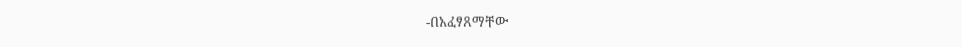-በአፈፃጸማቸው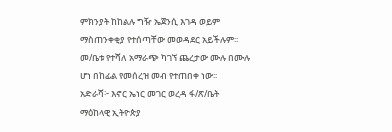ምክንያት ከከልሉ ግዥ ኤጀንሲ እገዳ ወይም ማስጠንቀቂያ የተሰጣቸው መወዳደር አይችሉም፡፡
መ/ቤቱ የተሻለ አማራጭ ካገኘ ጨረታው ሙሉ በሙሉ ሆነ በከፊል የመሰረዝ መብ የተጠበቀ ነው፡፡
አድራሻ፦ እኖር ኤነር መገር ወረዳ ፋ/ጽ/ቤት
ማዕከላዊ ኢትዮጵያ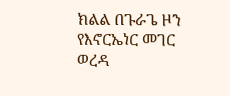ክልል በጉራጌ ዞን የእኖርኤነር መገር ወረዳ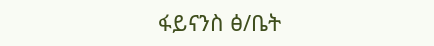ፋይናንስ ፅ/ቤት